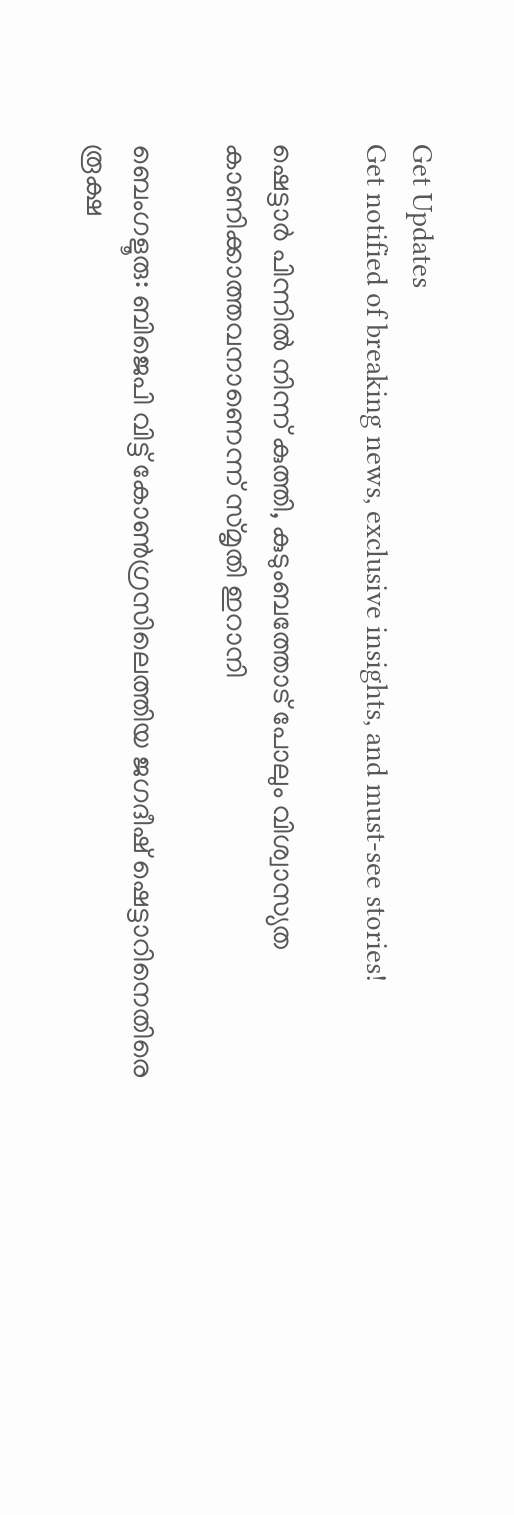Get Updates
Get notified of breaking news, exclusive insights, and must-see stories!

ഷെട്ടാര്‍ പിന്നില്‍ നിന്ന് കുത്തി, കുടുംബത്തോട് പോലും വിശ്വാസ്യത കാണിക്കാത്തവനാണെന്ന് സ്മൃതി ഇറാനി

ബെംഗളൂരു: ബിജെപി വിട്ട് കോണ്‍ഗ്രസിലെത്തിയ ജഗദീഷ് ഷെട്ടാറിനെതിരെ രൂക്ഷ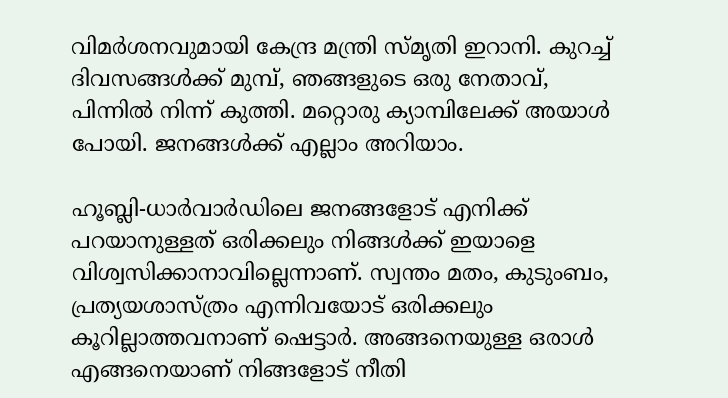വിമര്‍ശനവുമായി കേന്ദ്ര മന്ത്രി സ്മൃതി ഇറാനി. കുറച്ച് ദിവസങ്ങള്‍ക്ക് മുമ്പ്, ഞങ്ങളുടെ ഒരു നേതാവ്, പിന്നില്‍ നിന്ന് കുത്തി. മറ്റൊരു ക്യാമ്പിലേക്ക് അയാള്‍ പോയി. ജനങ്ങള്‍ക്ക് എല്ലാം അറിയാം.

ഹൂബ്ലി-ധാര്‍വാര്‍ഡിലെ ജനങ്ങളോട് എനിക്ക് പറയാനുള്ളത് ഒരിക്കലും നിങ്ങള്‍ക്ക് ഇയാളെ വിശ്വസിക്കാനാവില്ലെന്നാണ്. സ്വന്തം മതം, കുടുംബം, പ്രത്യയശാസ്ത്രം എന്നിവയോട് ഒരിക്കലും കൂറില്ലാത്തവനാണ് ഷെട്ടാര്‍. അങ്ങനെയുള്ള ഒരാള്‍ എങ്ങനെയാണ് നിങ്ങളോട് നീതി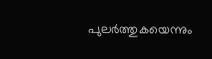പുലര്‍ത്തുകയെന്നും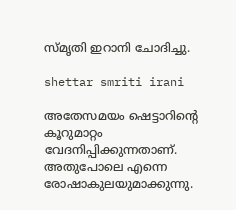സ്മൃതി ഇറാനി ചോദിച്ചു.

shettar smriti irani

അതേസമയം ഷെട്ടാറിന്റെ കൂറുമാറ്റം വേദനിപ്പിക്കുന്നതാണ്. അതുപോലെ എന്നെ രോഷാകുലയുമാക്കുന്നു.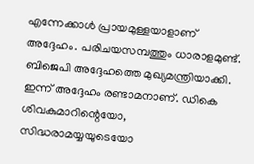എന്നേക്കാള്‍ പ്രായമുള്ളയാളാണ് അദ്ദേഹം. പരിചയസമ്പത്തും ധാരാളമുണ്ട്. ബിജെപി അദ്ദേഹത്തെ മുഖ്യമന്ത്രിയാക്കി. ഇന്ന് അദ്ദേഹം രണ്ടാമനാണ്. ഡികെ ശിവകുമാറിന്റെയോ, സിദ്ധരാമയ്യയുടെയോ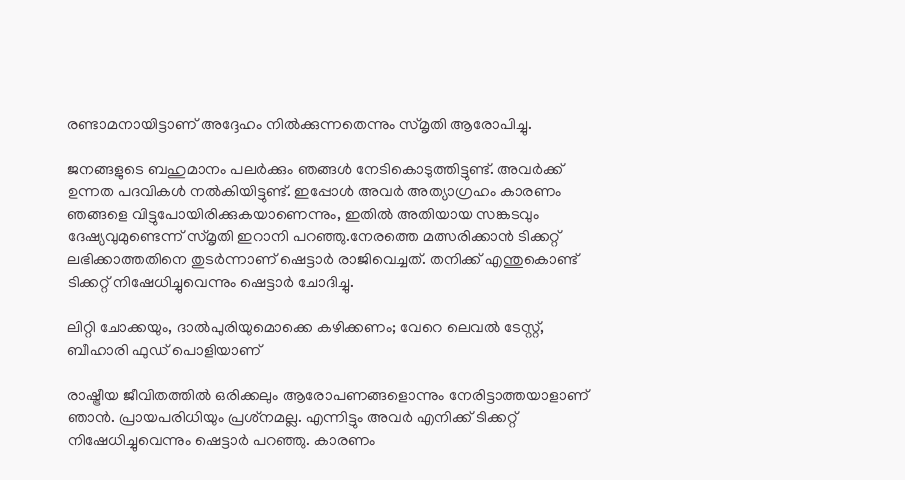രണ്ടാമനായിട്ടാണ് അദ്ദേഹം നില്‍ക്കുന്നതെന്നും സ്മൃതി ആരോപിച്ചു.

ജനങ്ങളുടെ ബഹുമാനം പലര്‍ക്കും ഞങ്ങള്‍ നേടികൊടുത്തിട്ടുണ്ട്. അവര്‍ക്ക് ഉന്നത പദവികള്‍ നല്‍കിയിട്ടുണ്ട്. ഇപ്പോള്‍ അവര്‍ അത്യാഗ്രഹം കാരണം ഞങ്ങളെ വിട്ടുപോയിരിക്കുകയാണെന്നും, ഇതില്‍ അതിയായ സങ്കടവും ദേഷ്യവുമുണ്ടെന്ന് സ്മൃതി ഇറാനി പറഞ്ഞു.നേരത്തെ മത്സരിക്കാന്‍ ടിക്കറ്റ് ലഭിക്കാത്തതിനെ തുടര്‍ന്നാണ് ഷെട്ടാര്‍ രാജിവെച്ചത്. തനിക്ക് എന്തുകൊണ്ട് ടിക്കറ്റ് നിഷേധിച്ചുവെന്നും ഷെട്ടാര്‍ ചോദിച്ചു.

ലിറ്റി ചോക്കയും, ദാല്‍പുരിയുമൊക്കെ കഴിക്കണം; വേറെ ലെവല്‍ ടേസ്റ്റ്, ബീഹാരി ഫുഡ് പൊളിയാണ്

രാഷ്ട്രീയ ജീവിതത്തില്‍ ഒരിക്കലും ആരോപണങ്ങളൊന്നും നേരിട്ടാത്തയാളാണ് ഞാന്‍. പ്രായപരിധിയും പ്രശ്‌നമല്ല. എന്നിട്ടും അവര്‍ എനിക്ക് ടിക്കറ്റ് നിഷേധിച്ചുവെന്നും ഷെട്ടാര്‍ പറഞ്ഞു. കാരണം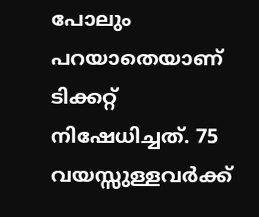പോലും പറയാതെയാണ് ടിക്കറ്റ് നിഷേധിച്ചത്. 75 വയസ്സുള്ളവര്‍ക്ക്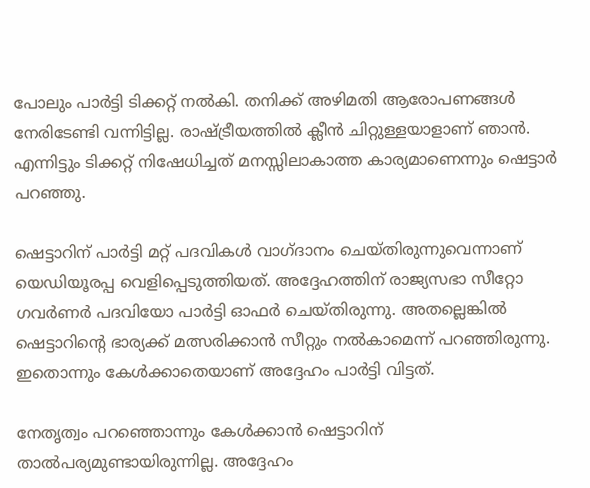പോലും പാര്‍ട്ടി ടിക്കറ്റ് നല്‍കി. തനിക്ക് അഴിമതി ആരോപണങ്ങള്‍ നേരിടേണ്ടി വന്നിട്ടില്ല. രാഷ്ട്രീയത്തില്‍ ക്ലീന്‍ ചിറ്റുള്ളയാളാണ് ഞാന്‍. എന്നിട്ടും ടിക്കറ്റ് നിഷേധിച്ചത് മനസ്സിലാകാത്ത കാര്യമാണെന്നും ഷെട്ടാര്‍ പറഞ്ഞു.

ഷെട്ടാറിന് പാര്‍ട്ടി മറ്റ് പദവികള്‍ വാഗ്ദാനം ചെയ്തിരുന്നുവെന്നാണ് യെഡിയൂരപ്പ വെളിപ്പെടുത്തിയത്. അദ്ദേഹത്തിന് രാജ്യസഭാ സീറ്റോ ഗവര്‍ണര്‍ പദവിയോ പാര്‍ട്ടി ഓഫര്‍ ചെയ്തിരുന്നു. അതല്ലെങ്കില്‍ ഷെട്ടാറിന്റെ ഭാര്യക്ക് മത്സരിക്കാന്‍ സീറ്റും നല്‍കാമെന്ന് പറഞ്ഞിരുന്നു. ഇതൊന്നും കേള്‍ക്കാതെയാണ് അദ്ദേഹം പാര്‍ട്ടി വിട്ടത്.

നേതൃത്വം പറഞ്ഞൊന്നും കേള്‍ക്കാന്‍ ഷെട്ടാറിന് താല്‍പര്യമുണ്ടായിരുന്നില്ല. അദ്ദേഹം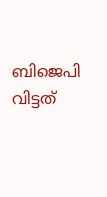ബിജെപി വിട്ടത്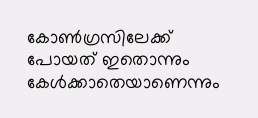കോണ്‍ഗ്രസിലേക്ക് പോയത് ഇതൊന്നും കേള്‍ക്കാതെയാണെന്നും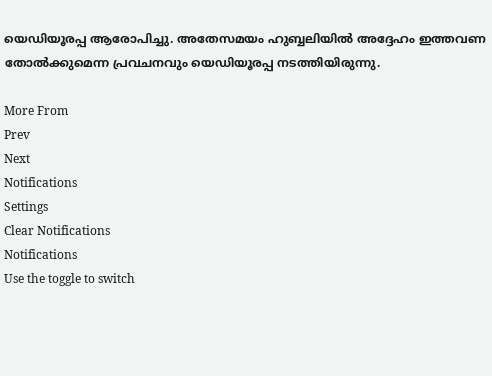യെഡിയൂരപ്പ ആരോപിച്ചു. അതേസമയം ഹുബ്ബലിയില്‍ അദ്ദേഹം ഇത്തവണ തോല്‍ക്കുമെന്ന പ്രവചനവും യെഡിയൂരപ്പ നടത്തിയിരുന്നു.

More From
Prev
Next
Notifications
Settings
Clear Notifications
Notifications
Use the toggle to switch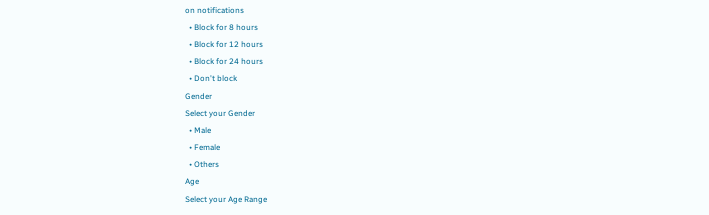on notifications
  • Block for 8 hours
  • Block for 12 hours
  • Block for 24 hours
  • Don't block
Gender
Select your Gender
  • Male
  • Female
  • Others
Age
Select your Age Range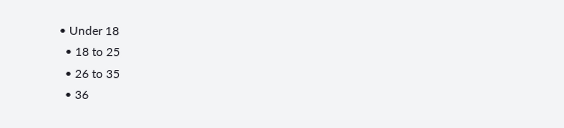• Under 18
  • 18 to 25
  • 26 to 35
  • 36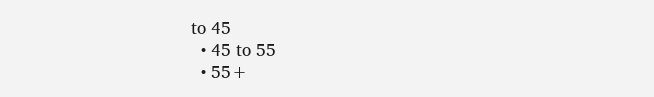to 45
  • 45 to 55
  • 55+